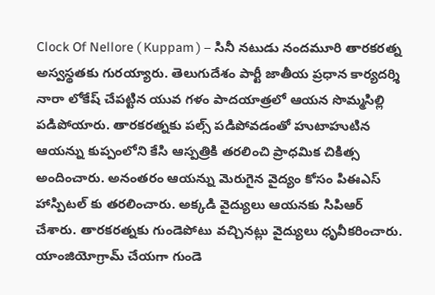Clock Of Nellore ( Kuppam ) – సినీ నటుడు నందమూరి తారకరత్న అస్వస్థతకు గురయ్యారు. తెలుగుదేశం పార్టీ జాతీయ ప్రధాన కార్యదర్శి నారా లోకేష్ చేపట్టిన యువ గళం పాదయాత్రలో ఆయన సొమ్మసిల్లి పడిపోయారు. తారకరత్నకు పల్స్ పడిపోవడంతో హుటాహుటిన ఆయన్ను కుప్పంలోని కేసి ఆస్పత్రికి తరలించి ప్రాధమిక చికిత్స అందించారు. అనంతరం ఆయన్ను మెరుగైన వైద్యం కోసం పిఈఎస్ హాస్పిటల్ కు తరలించారు. అక్కడి వైద్యులు ఆయనకు సిపిఆర్ చేశారు. తారకరత్నకు గుండెపోటు వచ్చినట్లు వైద్యులు ధృవీకరించారు. యాంజియోగ్రామ్ చేయగా గుండె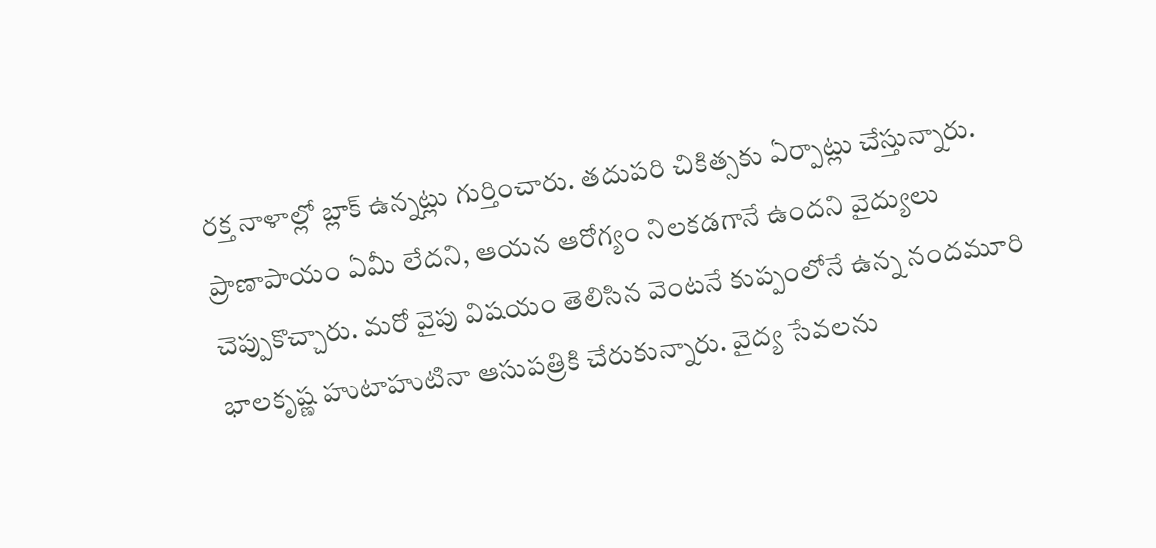రక్త నాళాల్లో బ్లాక్ ఉన్నట్లు గుర్తించారు. తదుపరి చికిత్సకు ఏర్పాట్లు చేస్తున్నారు. ప్రాణాపాయం ఏమీ లేదని, ఆయన ఆరోగ్యం నిలకడగానే ఉందని వైద్యులు చెప్పుకొచ్చారు. మరో వైపు విషయం తెలిసిన వెంటనే కుప్పంలోనే ఉన్న నందమూరి భాలకృష్ణ హుటాహుటినా ఆసుపత్రికి చేరుకున్నారు. వైద్య సేవలను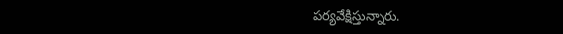పర్యవేక్షిస్తున్నారు.